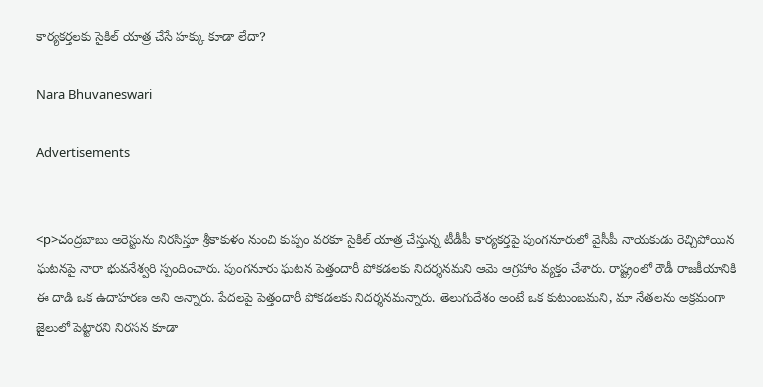కార్యకర్తలకు సైకిల్‌ యాత్ర చేసే హక్కు కూడా లేదా?

Nara Bhuvaneswari

Advertisements


<p>చంద్రబాబు అరెస్టును నిరసిస్తూ శ్రీకాకుళం నుంచి కుప్పం వరకూ సైకిల్ యాత్ర చేస్తున్న టీడీపీ కార్యకర్తపై పుంగనూరులో వైసీపీ నాయకుడు రెచ్చిపోయిన ఘటనపై నారా భువనేశ్వరి స్పందించారు. పుంగనూరు ఘటన పెత్తందారీ పోకడలకు నిదర్శనమని ఆమె ఆగ్రహాం వ్యక్తం చేశారు. రాష్ట్రంలో రౌడీ రాజకీయానికి ఈ దాడి ఒక ఉదాహరణ అని అన్నారు. పేదలపై పెత్తందారీ పోకడలకు నిదర్శనమన్నారు. తెలుగుదేశం అంటే ఒక కుటుంబమని, మా నేతలను అక్రమంగా జైలులో పెట్టారని నిరసన కూడా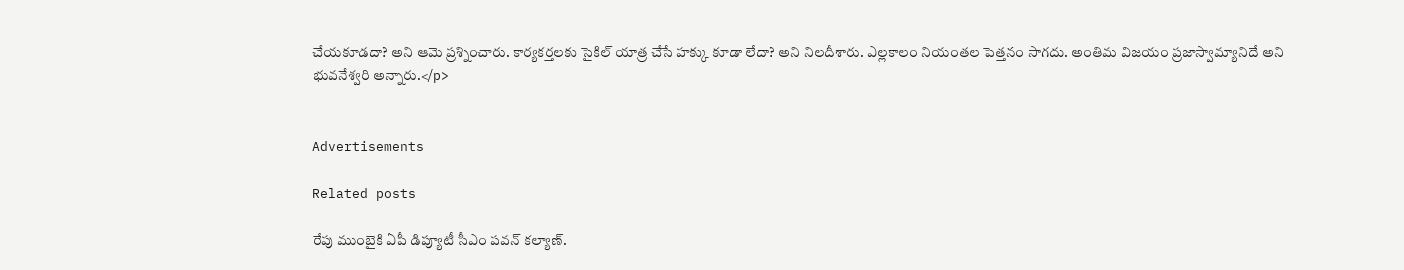చేయకూడదా? అని ఆమె ప్రశ్నించారు. కార్యకర్తలకు సైకిల్‌ యాత్ర చేసే హక్కు కూడా లేదా? అని నిలదీశారు. ఎల్లకాలం నియంతల పెత్తనం సాగదు. అంతిమ విజయం ప్రజాస్వామ్యానిదే అని భువనేశ్వరి అన్నారు.</p>


Advertisements

Related posts

రేపు ముంబైకి ఏపీ డిప్యూటీ సీఎం పవన్ కల్యాణ్‌.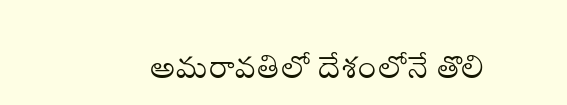అమరావతిలో దేశంలోనే తొలి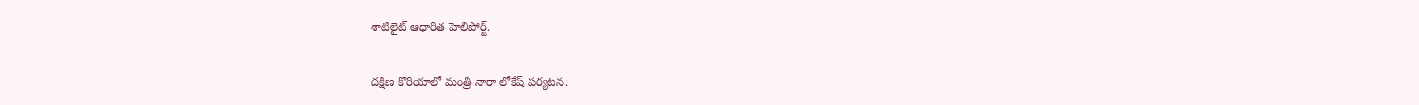శాటిలైట్ ఆధారిత హెలిపోర్ట్.

దక్షిణ కొరియాలో మంత్రి నారా లోకేష్ పర్యటన.